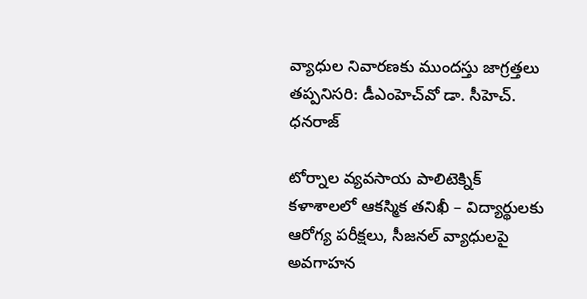వ్యాధుల నివారణకు ముందస్తు జాగ్రత్తలు తప్పనిసరి: డీఎంహెచ్‌వో డా. సీహెచ్. ధనరాజ్

టోర్నాల వ్యవసాయ పాలిటెక్నిక్ కళాశాలలో ఆకస్మిక తనిఖీ – విద్యార్థులకు ఆరోగ్య పరీక్షలు, సీజనల్ వ్యాధులపై అవగాహన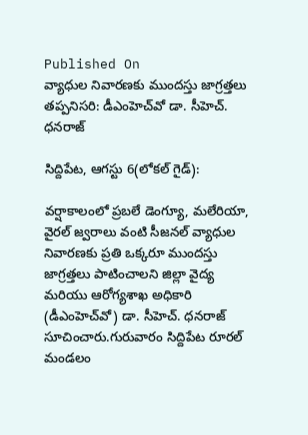Published On
వ్యాధుల నివారణకు ముందస్తు జాగ్రత్తలు తప్పనిసరి: డీఎంహెచ్‌వో డా. సీహెచ్. ధనరాజ్

సిద్దిపేట, ఆగస్టు 6(లోకల్ గైడ్):

వర్షాకాలంలో ప్రబలే డెంగ్యూ, మలేరియా, వైరల్ జ్వరాలు వంటి సీజనల్ వ్యాధుల నివారణకు ప్రతి ఒక్కరూ ముందస్తు జాగ్రత్తలు పాటించాలని జిల్లా వైద్య మరియు ఆరోగ్యశాఖ అధికారి (డీఎంహెచ్‌వో) డా. సీహెచ్. ధనరాజ్ సూచించారు.గురువారం సిద్దిపేట రూరల్ మండలం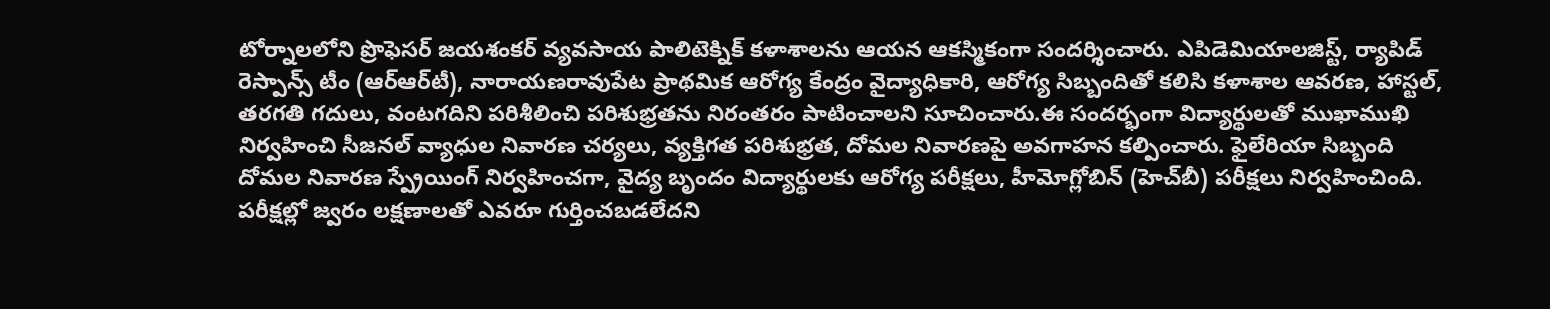టోర్నాలలోని ప్రొఫెసర్ జయశంకర్ వ్యవసాయ పాలిటెక్నిక్ కళాశాలను ఆయన ఆకస్మికంగా సందర్శించారు. ఎపిడెమియాలజిస్ట్, ర్యాపిడ్ రెస్పాన్స్ టీం (ఆర్‌ఆర్‌టీ), నారాయణరావుపేట ప్రాథమిక ఆరోగ్య కేంద్రం వైద్యాధికారి, ఆరోగ్య సిబ్బందితో కలిసి కళాశాల ఆవరణ, హాస్టల్, తరగతి గదులు, వంటగదిని పరిశీలించి పరిశుభ్రతను నిరంతరం పాటించాలని సూచించారు.ఈ సందర్భంగా విద్యార్థులతో ముఖాముఖి నిర్వహించి సీజనల్ వ్యాధుల నివారణ చర్యలు, వ్యక్తిగత పరిశుభ్రత, దోమల నివారణపై అవగాహన కల్పించారు. ఫైలేరియా సిబ్బంది దోమల నివారణ స్ప్రేయింగ్ నిర్వహించగా, వైద్య బృందం విద్యార్థులకు ఆరోగ్య పరీక్షలు, హీమోగ్లోబిన్ (హెచ్‌బీ) పరీక్షలు నిర్వహించింది. పరీక్షల్లో జ్వరం లక్షణాలతో ఎవరూ గుర్తించబడలేదని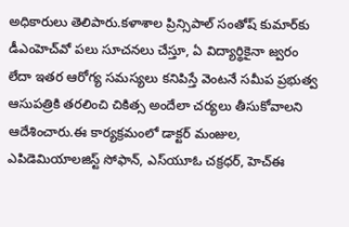అధికారులు తెలిపారు.కళాశాల ప్రిన్సిపాల్ సంతోష్ కుమార్‌కు డీఎంహెచ్‌వో పలు సూచనలు చేస్తూ, ఏ విద్యార్థికైనా జ్వరం లేదా ఇతర ఆరోగ్య సమస్యలు కనిపిస్తే వెంటనే సమీప ప్రభుత్వ ఆసుపత్రికి తరలించి చికిత్స అందేలా చర్యలు తీసుకోవాలని ఆదేశించారు.ఈ కార్యక్రమంలో డాక్టర్ మంజుల, ఎపిడెమియాలజిస్ట్ సోఫాన్, ఎస్‌యూఓ చక్రధర్, హెచ్‌ఈ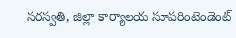సరస్వతి, జిల్లా కార్యాలయ సూపరింటెండెంట్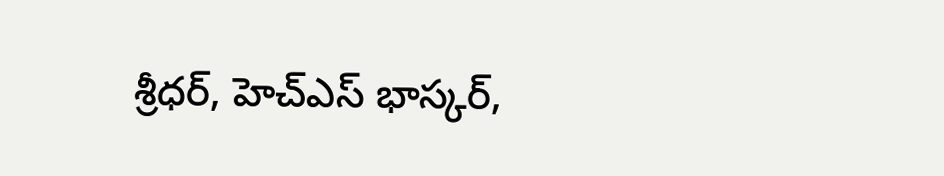శ్రీధర్, హెచ్‌ఎస్ భాస్కర్,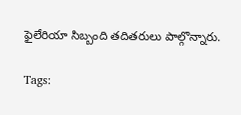ఫైలేరియా సిబ్బంది తదితరులు పాల్గొన్నారు.

Tags: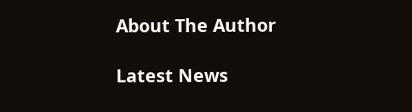About The Author

Latest News